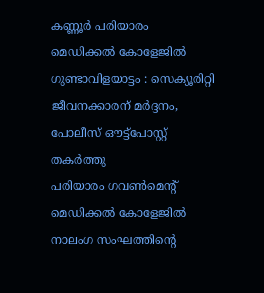കണ്ണൂർ പരിയാരം മെഡിക്കൽ കോളേജിൽ ഗുണ്ടാവിളയാട്ടം : സെക്യൂരിറ്റി ജീവനക്കാരന് മർദ്ദനം, പോലീസ് ഔട്ട്പോസ്റ്റ് തകർത്തു
പരിയാരം ഗവൺമെൻ്റ് മെഡിക്കൽ കോളേജിൽ നാലംഗ സംഘത്തിൻ്റെ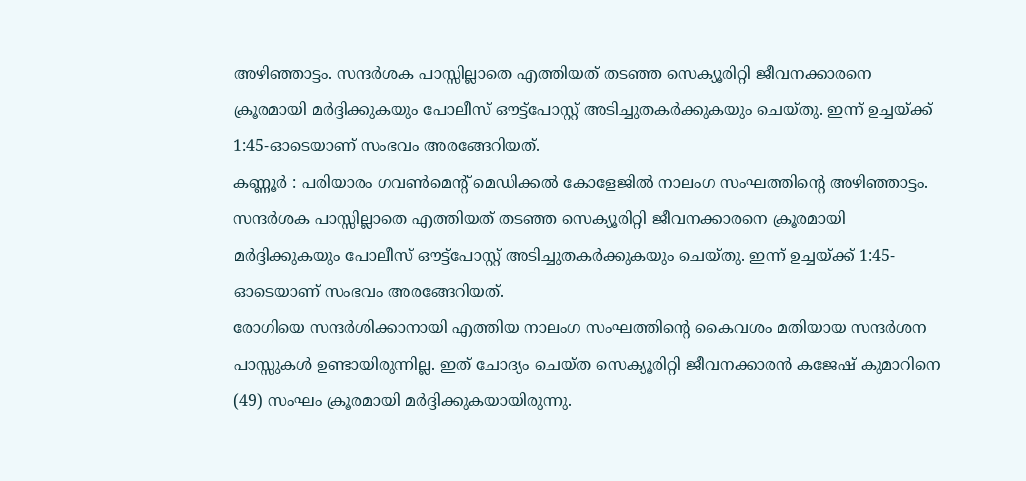അഴിഞ്ഞാട്ടം. സന്ദർശക പാസ്സില്ലാതെ എത്തിയത് തടഞ്ഞ സെക്യൂരിറ്റി ജീവനക്കാരനെ ക്രൂരമായി മർദ്ദിക്കുകയും പോലീസ് ഔട്ട്പോസ്റ്റ് അടിച്ചുതകർക്കുകയും ചെയ്തു. ഇന്ന് ഉച്ചയ്ക്ക് 1:45-ഓടെയാണ് സംഭവം അരങ്ങേറിയത്.
കണ്ണൂർ : പരിയാരം ഗവൺമെൻ്റ് മെഡിക്കൽ കോളേജിൽ നാലംഗ സംഘത്തിൻ്റെ അഴിഞ്ഞാട്ടം. സന്ദർശക പാസ്സില്ലാതെ എത്തിയത് തടഞ്ഞ സെക്യൂരിറ്റി ജീവനക്കാരനെ ക്രൂരമായി മർദ്ദിക്കുകയും പോലീസ് ഔട്ട്പോസ്റ്റ് അടിച്ചുതകർക്കുകയും ചെയ്തു. ഇന്ന് ഉച്ചയ്ക്ക് 1:45-ഓടെയാണ് സംഭവം അരങ്ങേറിയത്.
രോഗിയെ സന്ദർശിക്കാനായി എത്തിയ നാലംഗ സംഘത്തിൻ്റെ കൈവശം മതിയായ സന്ദർശന പാസ്സുകൾ ഉണ്ടായിരുന്നില്ല. ഇത് ചോദ്യം ചെയ്ത സെക്യൂരിറ്റി ജീവനക്കാരൻ കജേഷ് കുമാറിനെ (49) സംഘം ക്രൂരമായി മർദ്ദിക്കുകയായിരുന്നു.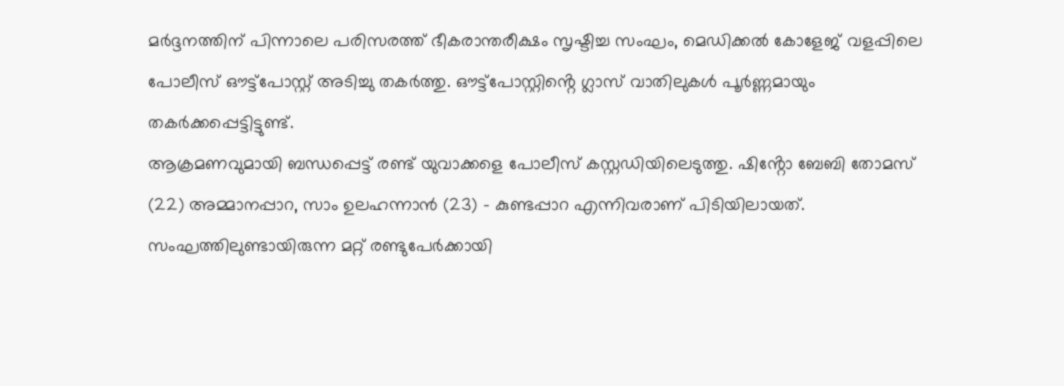മർദ്ദനത്തിന് പിന്നാലെ പരിസരത്ത് ഭീകരാന്തരീക്ഷം സൃഷ്ടിച്ച സംഘം, മെഡിക്കൽ കോളേജ് വളപ്പിലെ പോലീസ് ഔട്ട്പോസ്റ്റ് അടിച്ചു തകർത്തു. ഔട്ട്പോസ്റ്റിൻ്റെ ഗ്ലാസ് വാതിലുകൾ പൂർണ്ണമായും തകർക്കപ്പെട്ടിട്ടുണ്ട്.
ആക്രമണവുമായി ബന്ധപ്പെട്ട് രണ്ട് യുവാക്കളെ പോലീസ് കസ്റ്റഡിയിലെടുത്തു. ഷിൻ്റോ ബേബി തോമസ് (22) അമ്മാനപ്പാറ, സാം ഉലഹന്നാൻ (23) - കുണ്ടപ്പാറ എന്നിവരാണ് പിടിയിലായത്. സംഘത്തിലുണ്ടായിരുന്ന മറ്റ് രണ്ടുപേർക്കായി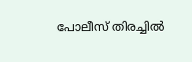പോലീസ് തിരച്ചിൽ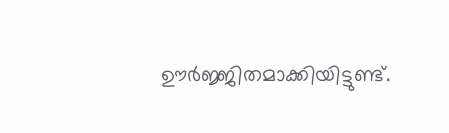ഊർജ്ജിതമാക്കിയിട്ടുണ്ട്.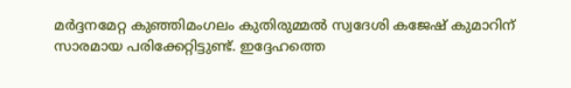മർദ്ദനമേറ്റ കുഞ്ഞിമംഗലം കുതിരുമ്മൽ സ്വദേശി കജേഷ് കുമാറിന് സാരമായ പരിക്കേറ്റിട്ടുണ്ട്. ഇദ്ദേഹത്തെ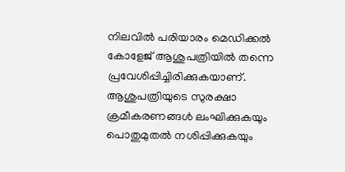നിലവിൽ പരിയാരം മെഡിക്കൽ കോളേജ് ആശുപത്രിയിൽ തന്നെ പ്രവേശിപ്പിച്ചിരിക്കുകയാണ്. ആശുപത്രിയുടെ സുരക്ഷാ ക്രമീകരണങ്ങൾ ലംഘിക്കുകയും പൊതുമുതൽ നശിപ്പിക്കുകയും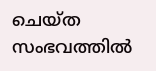ചെയ്ത സംഭവത്തിൽ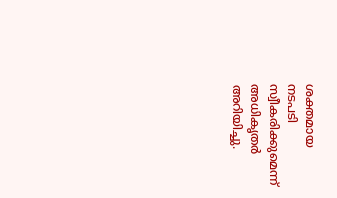ശക്തമായ നടപടി സ്വീകരിക്കുമെന്ന് അധികൃതർ അറിയിച്ചു.